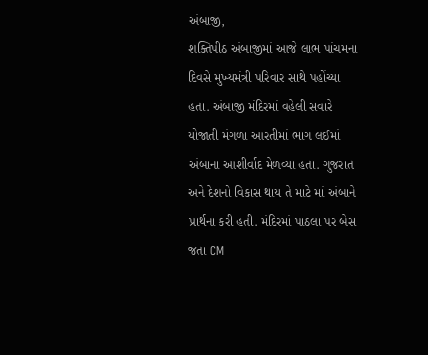અંબાજી,
શક્તિપીઠ અંબાજીમાં આજે લાભ પાંચમના દિવસે મુખ્યમંત્રી પરિવાર સાથે પહોંચ્યા હતા. અંબાજી મંદિરમાં વહેલી સવારે યોજાતી મંગળા આરતીમાં ભાગ લઈમાં અંબાના આશીર્વાદ મેળવ્યા હતા. ગુજરાત અને દેશનો વિકાસ થાય તે માટે માં અંબાને પ્રાર્થના કરી હતી. મંદિરમાં પાઠલા પર બેસ જતા CM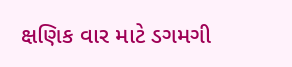ક્ષણિક વાર માટે ડગમગી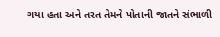ગયા હતા અને તરત તેમને પોતાની જાતને સંભાળી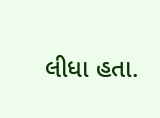લીધા હતા.